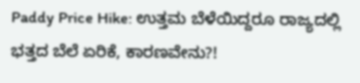Paddy Price Hike: ಉತ್ತಮ ಬೆಳೆಯಿದ್ದರೂ ರಾಜ್ಯದಲ್ಲಿ ಭತ್ತದ ಬೆಲೆ ಏರಿಕೆ, ಕಾರಣವೇನು?!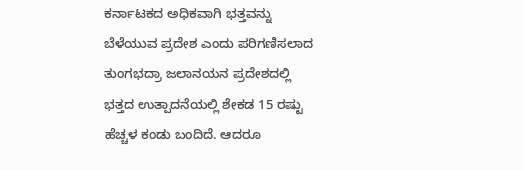ಕರ್ನಾಟಕದ ಅಧಿಕವಾಗಿ ಭತ್ತವನ್ನು ಬೆಳೆಯುವ ಪ್ರದೇಶ ಎಂದು ಪರಿಗಣಿಸಲಾದ ತುಂಗಭದ್ರಾ ಜಲಾನಯನ ಪ್ರದೇಶದಲ್ಲಿ ಭತ್ತದ ಉತ್ಪಾದನೆಯಲ್ಲಿ ಶೇಕಡ 15 ರಷ್ಟು ಹೆಚ್ಚಳ ಕಂಡು ಬಂದಿದೆ. ಆದರೂ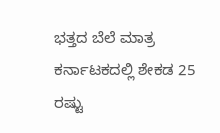ಭತ್ತದ ಬೆಲೆ ಮಾತ್ರ ಕರ್ನಾಟಕದಲ್ಲಿ ಶೇಕಡ 25 ರಷ್ಟು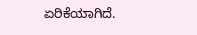ಏರಿಕೆಯಾಗಿದೆ.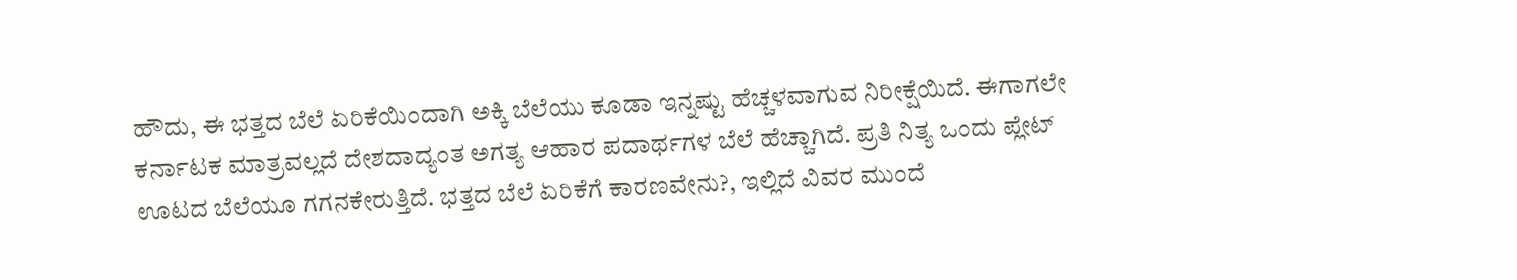ಹೌದು, ಈ ಭತ್ತದ ಬೆಲೆ ಏರಿಕೆಯಿಂದಾಗಿ ಅಕ್ಕಿ ಬೆಲೆಯು ಕೂಡಾ ಇನ್ನಷ್ಟು ಹೆಚ್ಚಳವಾಗುವ ನಿರೀಕ್ಷೆಯಿದೆ. ಈಗಾಗಲೇ ಕರ್ನಾಟಕ ಮಾತ್ರವಲ್ಲದೆ ದೇಶದಾದ್ಯಂತ ಅಗತ್ಯ ಆಹಾರ ಪದಾರ್ಥಗಳ ಬೆಲೆ ಹೆಚ್ಚಾಗಿದೆ. ಪ್ರತಿ ನಿತ್ಯ ಒಂದು ಪ್ಲೇಟ್ ಊಟದ ಬೆಲೆಯೂ ಗಗನಕೇರುತ್ತಿದೆ. ಭತ್ತದ ಬೆಲೆ ಏರಿಕೆಗೆ ಕಾರಣವೇನು?, ಇಲ್ಲಿದೆ ವಿವರ ಮುಂದೆ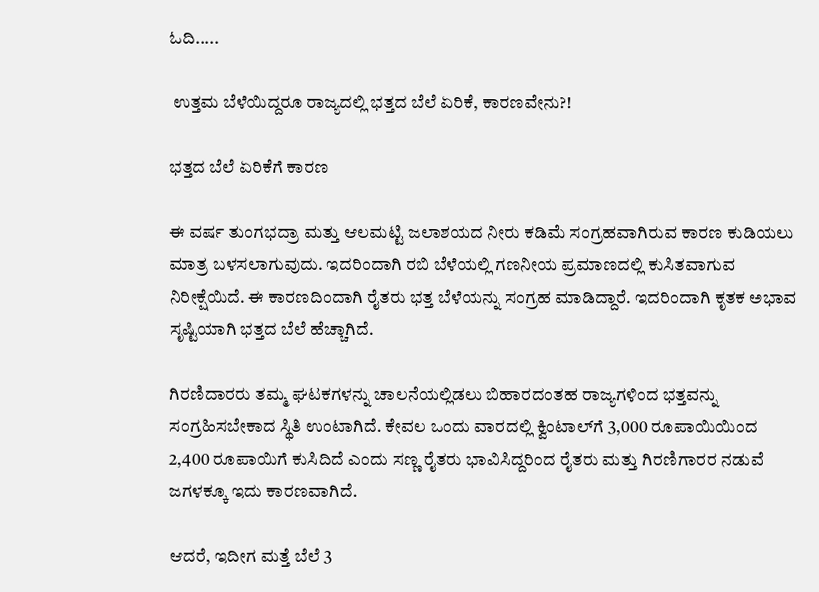ಓದಿ.....

 ಉತ್ತಮ ಬೆಳೆಯಿದ್ದರೂ ರಾಜ್ಯದಲ್ಲಿ ಭತ್ತದ ಬೆಲೆ ಏರಿಕೆ, ಕಾರಣವೇನು?!

ಭತ್ತದ ಬೆಲೆ ಏರಿಕೆಗೆ ಕಾರಣ

ಈ ವರ್ಷ ತುಂಗಭದ್ರಾ ಮತ್ತು ಆಲಮಟ್ಟಿ ಜಲಾಶಯದ ನೀರು ಕಡಿಮೆ ಸಂಗ್ರಹವಾಗಿರುವ ಕಾರಣ ಕುಡಿಯಲು ಮಾತ್ರ ಬಳಸಲಾಗುವುದು. ಇದರಿಂದಾಗಿ ರಬಿ ಬೆಳೆಯಲ್ಲಿ ಗಣನೀಯ ಪ್ರಮಾಣದಲ್ಲಿ ಕುಸಿತವಾಗುವ ನಿರೀಕ್ಷೆಯಿದೆ. ಈ ಕಾರಣದಿಂದಾಗಿ ರೈತರು ಭತ್ತ ಬೆಳೆಯನ್ನು ಸಂಗ್ರಹ ಮಾಡಿದ್ದಾರೆ. ಇದರಿಂದಾಗಿ ಕೃತಕ ಅಭಾವ ಸೃಷ್ಟಿಯಾಗಿ ಭತ್ತದ ಬೆಲೆ ಹೆಚ್ಚಾಗಿದೆ.

ಗಿರಣಿದಾರರು ತಮ್ಮ ಘಟಕಗಳನ್ನು ಚಾಲನೆಯಲ್ಲಿಡಲು ಬಿಹಾರದಂತಹ ರಾಜ್ಯಗಳಿಂದ ಭತ್ತವನ್ನು ಸಂಗ್ರಹಿಸಬೇಕಾದ ಸ್ಥಿತಿ ಉಂಟಾಗಿದೆ. ಕೇವಲ ಒಂದು ವಾರದಲ್ಲಿ ಕ್ವಿಂಟಾಲ್‌ಗೆ 3,000 ರೂಪಾಯಿಯಿಂದ 2,400 ರೂಪಾಯಿಗೆ ಕುಸಿದಿದೆ ಎಂದು ಸಣ್ಣ ರೈತರು ಭಾವಿಸಿದ್ದರಿಂದ ರೈತರು ಮತ್ತು ಗಿರಣಿಗಾರರ ನಡುವೆ ಜಗಳಕ್ಕೂ ಇದು ಕಾರಣವಾಗಿದೆ.

ಆದರೆ, ಇದೀಗ ಮತ್ತೆ ಬೆಲೆ 3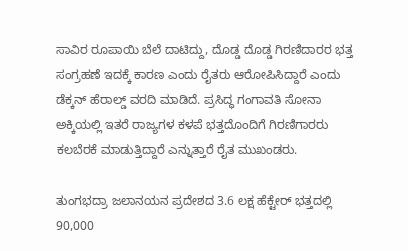ಸಾವಿರ ರೂಪಾಯಿ ಬೆಲೆ ದಾಟಿದ್ದು, ದೊಡ್ಡ ದೊಡ್ಡ ಗಿರಣಿದಾರರ ಭತ್ತ ಸಂಗ್ರಹಣೆ ಇದಕ್ಕೆ ಕಾರಣ ಎಂದು ರೈತರು ಆರೋಪಿಸಿದ್ದಾರೆ ಎಂದು ಡೆಕ್ಕನ್ ಹೆರಾಲ್ಡ್ ವರದಿ ಮಾಡಿದೆ. ಪ್ರಸಿದ್ಧ ಗಂಗಾವತಿ ಸೋನಾ ಅಕ್ಕಿಯಲ್ಲಿ ಇತರೆ ರಾಜ್ಯಗಳ ಕಳಪೆ ಭತ್ತದೊಂದಿಗೆ ಗಿರಣಿಗಾರರು ಕಲಬೆರಕೆ ಮಾಡುತ್ತಿದ್ದಾರೆ ಎನ್ನುತ್ತಾರೆ ರೈತ ಮುಖಂಡರು.

ತುಂಗಭದ್ರಾ ಜಲಾನಯನ ಪ್ರದೇಶದ 3.6 ಲಕ್ಷ ಹೆಕ್ಟೇರ್ ಭತ್ತದಲ್ಲಿ 90,000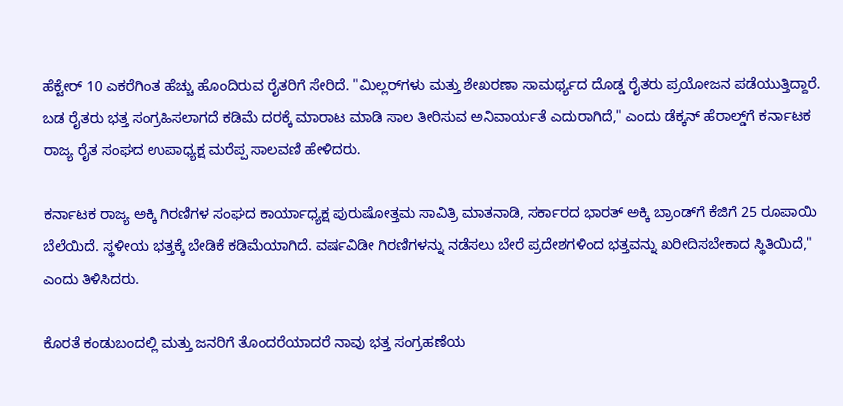ಹೆಕ್ಟೇರ್ 10 ಎಕರೆಗಿಂತ ಹೆಚ್ಚು ಹೊಂದಿರುವ ರೈತರಿಗೆ ಸೇರಿದೆ. "ಮಿಲ್ಲರ್‌ಗಳು ಮತ್ತು ಶೇಖರಣಾ ಸಾಮರ್ಥ್ಯದ ದೊಡ್ಡ ರೈತರು ಪ್ರಯೋಜನ ಪಡೆಯುತ್ತಿದ್ದಾರೆ. ಬಡ ರೈತರು ಭತ್ತ ಸಂಗ್ರಹಿಸಲಾಗದೆ ಕಡಿಮೆ ದರಕ್ಕೆ ಮಾರಾಟ ಮಾಡಿ ಸಾಲ ತೀರಿಸುವ ಅನಿವಾರ್ಯತೆ ಎದುರಾಗಿದೆ," ಎಂದು ಡೆಕ್ಕನ್ ಹೆರಾಲ್ಡ್‌ಗೆ ಕರ್ನಾಟಕ ರಾಜ್ಯ ರೈತ ಸಂಘದ ಉಪಾಧ್ಯಕ್ಷ ಮರೆಪ್ಪ ಸಾಲವಣಿ ಹೇಳಿದರು.

ಕರ್ನಾಟಕ ರಾಜ್ಯ ಅಕ್ಕಿ ಗಿರಣಿಗಳ ಸಂಘದ ಕಾರ್ಯಾಧ್ಯಕ್ಷ ಪುರುಷೋತ್ತಮ ಸಾವಿತ್ರಿ ಮಾತನಾಡಿ, ಸರ್ಕಾರದ ಭಾರತ್ ಅಕ್ಕಿ ಬ್ರಾಂಡ್‌ಗೆ ಕೆಜಿಗೆ 25 ರೂಪಾಯಿ ಬೆಲೆಯಿದೆ. ಸ್ಥಳೀಯ ಭತ್ತಕ್ಕೆ ಬೇಡಿಕೆ ಕಡಿಮೆಯಾಗಿದೆ. ವರ್ಷವಿಡೀ ಗಿರಣಿಗಳನ್ನು ನಡೆಸಲು ಬೇರೆ ಪ್ರದೇಶಗಳಿಂದ ಭತ್ತವನ್ನು ಖರೀದಿಸಬೇಕಾದ ಸ್ಥಿತಿಯಿದೆ," ಎಂದು ತಿಳಿಸಿದರು.

ಕೊರತೆ ಕಂಡುಬಂದಲ್ಲಿ ಮತ್ತು ಜನರಿಗೆ ತೊಂದರೆಯಾದರೆ ನಾವು ಭತ್ತ ಸಂಗ್ರಹಣೆಯ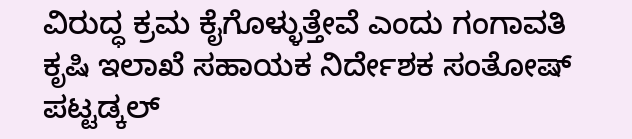ವಿರುದ್ಧ ಕ್ರಮ ಕೈಗೊಳ್ಳುತ್ತೇವೆ ಎಂದು ಗಂಗಾವತಿ ಕೃಷಿ ಇಲಾಖೆ ಸಹಾಯಕ ನಿರ್ದೇಶಕ ಸಂತೋಷ್ ಪಟ್ಟಡ್ಕಲ್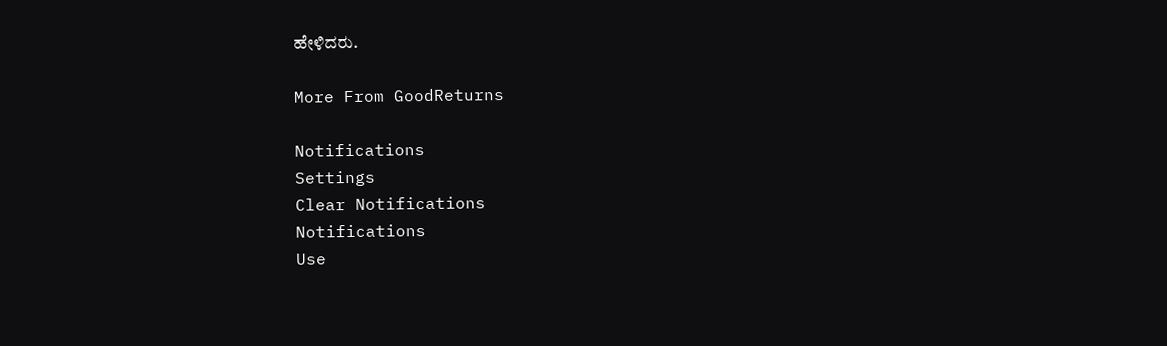ಹೇಳಿದರು.

More From GoodReturns

Notifications
Settings
Clear Notifications
Notifications
Use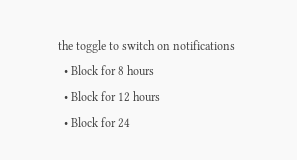the toggle to switch on notifications
  • Block for 8 hours
  • Block for 12 hours
  • Block for 24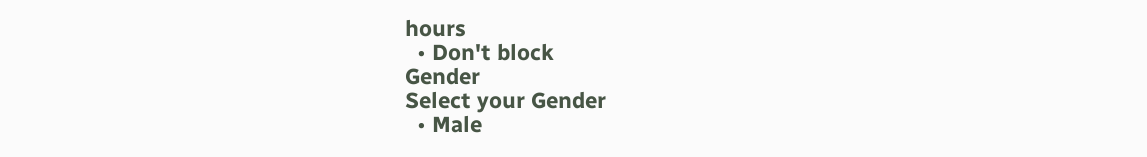hours
  • Don't block
Gender
Select your Gender
  • Male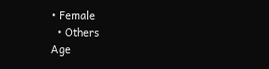• Female
  • Others
Age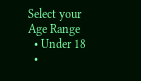Select your Age Range
  • Under 18
  •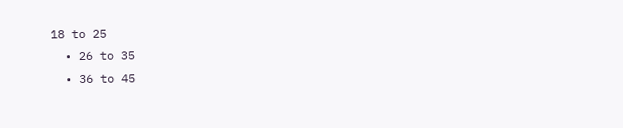18 to 25
  • 26 to 35
  • 36 to 45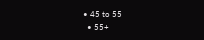• 45 to 55
  • 55+